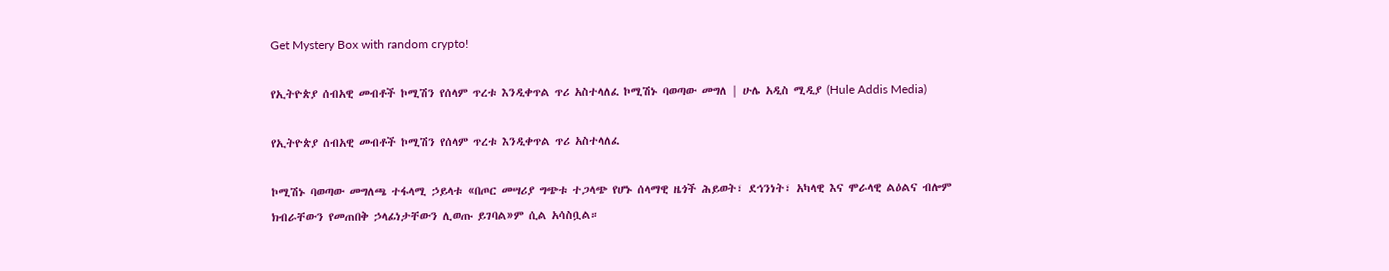Get Mystery Box with random crypto!

የኢትዮጵያ ሰብአዊ መብቶች ኮሚሽን የሰላም ጥረቱ እንዲቀጥል ጥሪ አስተላለፈ ኮሚሽኑ ባወጣው መግለ | ሁሌ አዲስ ሚዲያ (Hule Addis Media)

የኢትዮጵያ ሰብአዊ መብቶች ኮሚሽን የሰላም ጥረቱ እንዲቀጥል ጥሪ አስተላለፈ

ኮሚሽኑ ባወጣው መግለጫ ተፋላሚ ኃይላቱ «በጦር መሣሪያ ግጭቱ ተጋላጭ የሆኑ ሰላማዊ ዜጎች ሕይወት፣ ደኅንነት፣ አካላዊ እና ሞራላዊ ልዕልና ብሎም ክብራቸውን የመጠበቅ ኃላፊነታቸውን ሊወጡ ይገባል»ም ሲል አሳስቧል።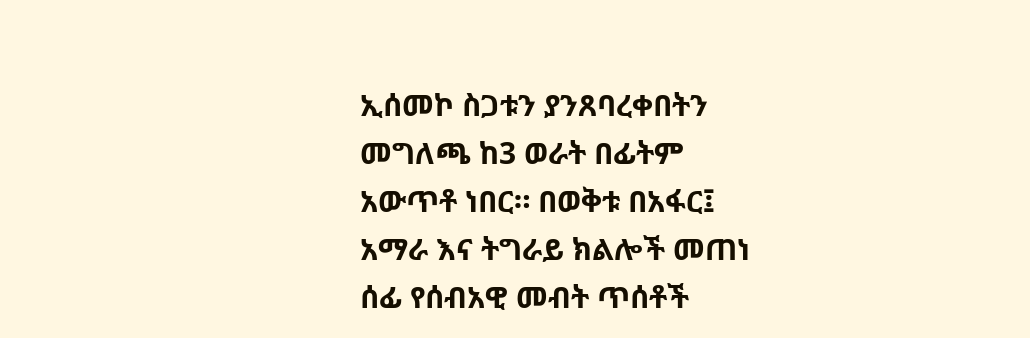ኢሰመኮ ስጋቱን ያንጸባረቀበትን መግለጫ ከ3 ወራት በፊትም አውጥቶ ነበር። በወቅቱ በአፋር፤ አማራ እና ትግራይ ክልሎች መጠነ ሰፊ የሰብአዊ መብት ጥሰቶች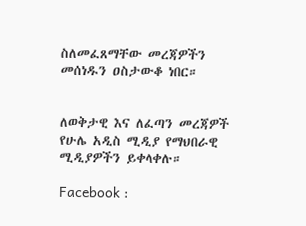ስለመፈጸማቸው መረጃዎችን መሰነዱን ዐስታውቆ ነበር።


ለወቅታዊ እና ለፈጣን መረጃዎች የሁሌ አዲስ ሚዲያ የማህበራዊ ሚዲያዎችን ይቀላቀሉ።

Facebook :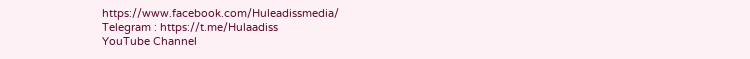https://www.facebook.com/Huleadissmedia/
Telegram : https://t.me/Hulaadiss
YouTube Channel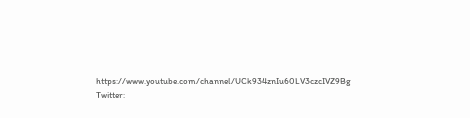https://www.youtube.com/channel/UCk934znIu60LV3czcIVZ9Bg
Twitter: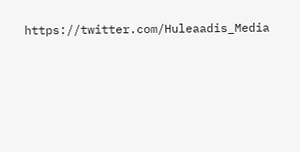https://twitter.com/Huleaadis_Media